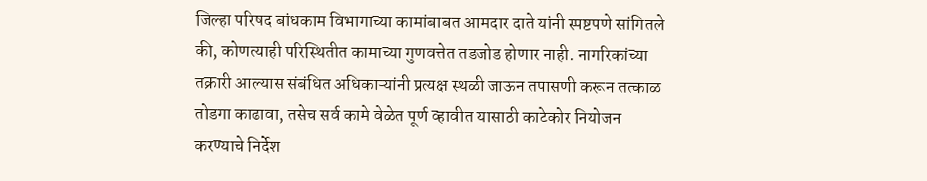जिल्हा परिषद बांधकाम विभागाच्या कामांबाबत आमदार दाते यांनी स्पष्टपणे सांगितले की, कोणत्याही परिस्थितीत कामाच्या गुणवत्तेत तडजोड होणार नाही. नागरिकांच्या तक्रारी आल्यास संबंधित अधिकाऱ्यांनी प्रत्यक्ष स्थळी जाऊन तपासणी करून तत्काळ तोडगा काढावा, तसेच सर्व कामे वेळेत पूर्ण व्हावीत यासाठी काटेकोर नियोजन करण्याचे निर्देश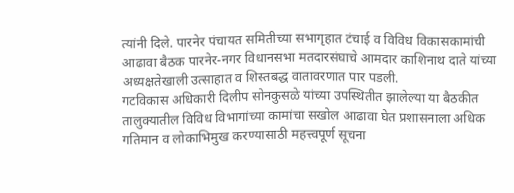त्यांनी दिले. पारनेर पंचायत समितीच्या सभागृहात टंचाई व विविध विकासकामांची आढावा बैठक पारनेर-नगर विधानसभा मतदारसंघाचे आमदार काशिनाथ दाते यांच्या अध्यक्षतेखाली उत्साहात व शिस्तबद्ध वातावरणात पार पडली.
गटविकास अधिकारी दिलीप सोनकुसळे यांच्या उपस्थितीत झालेल्या या बैठकीत तालुक्यातील विविध विभागांच्या कामांचा सखोल आढावा घेत प्रशासनाला अधिक गतिमान व लोकाभिमुख करण्यासाठी महत्त्वपूर्ण सूचना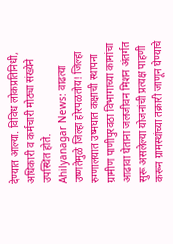देण्यात आल्या. विविध लोकप्रतिनिधी, अधिकारी व कर्मचारी मोठ्या संख्येने उपस्थित होते.
Ahilyanagar News: वाढत्या उष्णतेमुळे जिल्हा होरपळतोय! जिल्हा रुग्णालयात उष्मघात कक्षाची स्थापना
ग्रामीण पाणीपुरवठा विभागाच्या कामांचा आढावा घेताना जलजीवन मिशन अंतर्गत सुरू असलेल्या योजनांची प्रत्यक्ष पाहणी करून ग्रामस्थांच्या तक्रारी जाणून घेण्याचे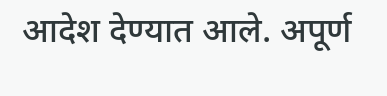आदेश देण्यात आले. अपूर्ण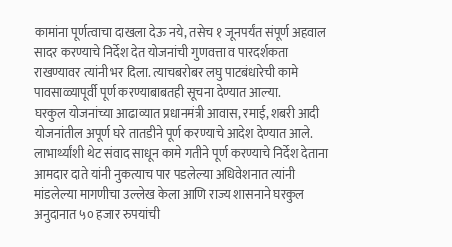कामांना पूर्णत्वाचा दाखला देऊ नये, तसेच १ जूनपर्यंत संपूर्ण अहवाल सादर करण्याचे निर्देश देत योजनांची गुणवत्ता व पारदर्शकता राखण्यावर त्यांनी भर दिला. त्याचबरोबर लघु पाटबंधारेची कामे पावसाळ्यापूर्वी पूर्ण करण्याबाबतही सूचना देण्यात आल्या.
घरकुल योजनांच्या आढाव्यात प्रधानमंत्री आवास, रमाई, शबरी आदी योजनांतील अपूर्ण घरे तातडीने पूर्ण करण्याचे आदेश देण्यात आले. लाभार्थ्यांशी थेट संवाद साधून कामे गतीने पूर्ण करण्याचे निर्देश देताना आमदार दाते यांनी नुकत्याच पार पडलेल्या अधिवेशनात त्यांनी मांडलेल्या मागणीचा उल्लेख केला आणि राज्य शासनाने घरकुल अनुदानात ५० हजार रुपयांची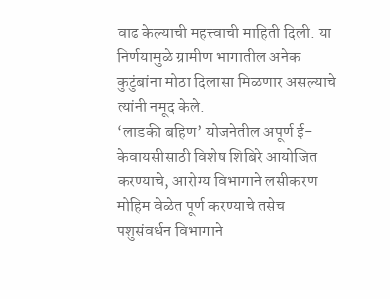वाढ केल्याची महत्त्वाची माहिती दिली. या निर्णयामुळे ग्रामीण भागातील अनेक कुटुंबांना मोठा दिलासा मिळणार असल्याचे त्यांनी नमूद केले.
‘लाडकी बहिण’ योजनेतील अपूर्ण ई-केवायसीसाठी विशेष शिबिरे आयोजित करण्याचे, आरोग्य विभागाने लसीकरण मोहिम वेळेत पूर्ण करण्याचे तसेच पशुसंवर्धन विभागाने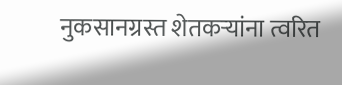नुकसानग्रस्त शेतकऱ्यांना त्वरित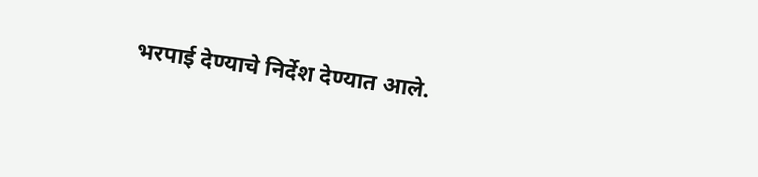भरपाई देण्याचे निर्देश देण्यात आले.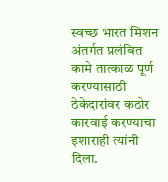स्वच्छ भारत मिशन अंतर्गत प्रलंबित कामे तात्काळ पूर्ण करण्यासाठी ठेकेदारांवर कठोर कारवाई करण्याचा इशाराही त्यांनी दिला.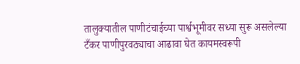तालुक्यातील पाणीटंचाईच्या पार्श्वभूमीवर सध्या सुरू असलेल्या टँकर पाणीपुरवठ्याचा आढावा घेत कायमस्वरूपी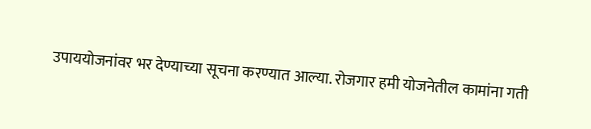उपाययोजनांवर भर देण्याच्या सूचना करण्यात आल्या. रोजगार हमी योजनेतील कामांना गती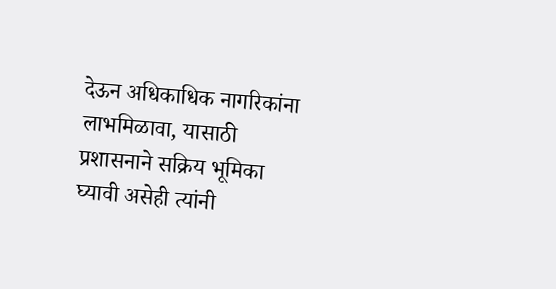देऊन अधिकाधिक नागरिकांना लाभमिळावा, यासाठी प्रशासनाने सक्रिय भूमिका घ्यावी असेही त्यांनी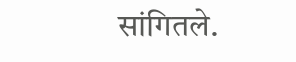सांगितले.